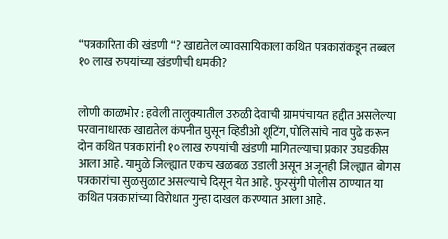“पत्रकारिता की खंडणी “? खाद्यतेल व्यावसायिकाला कथित पत्रकारांकडून तब्बल १० लाख रुपयांच्या खंडणीची धमकी?


लोणी काळभोर : हवेली तालुक्यातील उरुळी देवाची ग्रामपंचायत हद्दीत असलेल्या परवानाधारक खाद्यतेल कंपनीत घुसून व्हिडीओ शूटिंग, पोलिसांचे नाव पुढे करून दोन कथित पत्रकारांनी १० लाख रुपयांची खंडणी मागितल्याचा प्रकार उघडकीस आला आहे. यामुळे जिल्ह्यात एकच खळबळ उडाली असून अजूनही जिल्ह्यात बोगस पत्रकारांचा सुळसुळाट असल्याचे दिसून येत आहे. फुरसुंगी पोलीस ठाण्यात या कथित पत्रकारांच्या विरोधात गुन्हा दाखल करण्यात आला आहे.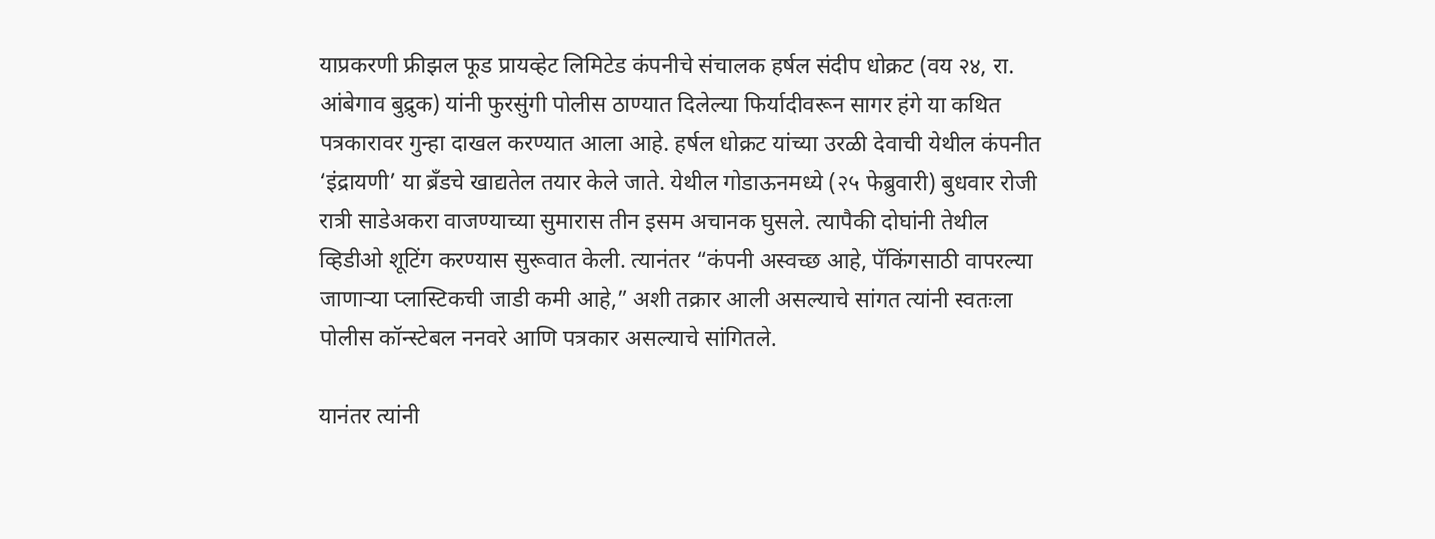याप्रकरणी फ्रीझल फूड प्रायव्हेट लिमिटेड कंपनीचे संचालक हर्षल संदीप धोक्रट (वय २४, रा. आंबेगाव बुद्रुक) यांनी फुरसुंगी पोलीस ठाण्यात दिलेल्या फिर्यादीवरून सागर हंगे या कथित पत्रकारावर गुन्हा दाखल करण्यात आला आहे. हर्षल धोक्रट यांच्या उरळी देवाची येथील कंपनीत ‘इंद्रायणी’ या ब्रँडचे खाद्यतेल तयार केले जाते. येथील गोडाऊनमध्ये (२५ फेब्रुवारी) बुधवार रोजी रात्री साडेअकरा वाजण्याच्या सुमारास तीन इसम अचानक घुसले. त्यापैकी दोघांनी तेथील व्हिडीओ शूटिंग करण्यास सुरूवात केली. त्यानंतर “कंपनी अस्वच्छ आहे, पॅकिंगसाठी वापरल्या जाणाऱ्या प्लास्टिकची जाडी कमी आहे,” अशी तक्रार आली असल्याचे सांगत त्यांनी स्वतःला पोलीस कॉन्स्टेबल ननवरे आणि पत्रकार असल्याचे सांगितले.

यानंतर त्यांनी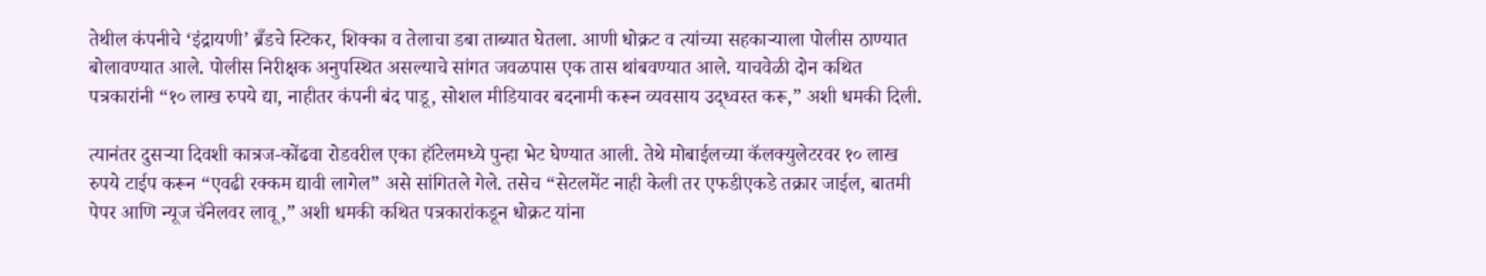तेथील कंपनीचे ‘इंद्रायणी’ ब्रँडचे स्टिकर, शिक्का व तेलाचा डबा ताब्यात घेतला. आणी धोक्रट व त्यांच्या सहकाऱ्याला पोलीस ठाण्यात बोलावण्यात आले. पोलीस निरीक्षक अनुपस्थित असल्याचे सांगत जवळपास एक तास थांबवण्यात आले. याचवेळी दोन कथित पत्रकारांनी “१० लाख रुपये द्या, नाहीतर कंपनी बंद पाडू, सोशल मीडियावर बदनामी करून व्यवसाय उद्ध्वस्त करू,” अशी धमकी दिली.

त्यानंतर दुसऱ्या दिवशी कात्रज-कोंढवा रोडवरील एका हॉटेलमध्ये पुन्हा भेट घेण्यात आली. तेथे मोबाईलच्या कॅलक्युलेटरवर १० लाख रुपये टाईप करून “एवढी रक्कम द्यावी लागेल” असे सांगितले गेले. तसेच “सेटलमेंट नाही केली तर एफडीएकडे तक्रार जाईल, बातमी पेपर आणि न्यूज चॅनेलवर लावू,” अशी धमकी कथित पत्रकारांकडून धोक्रट यांना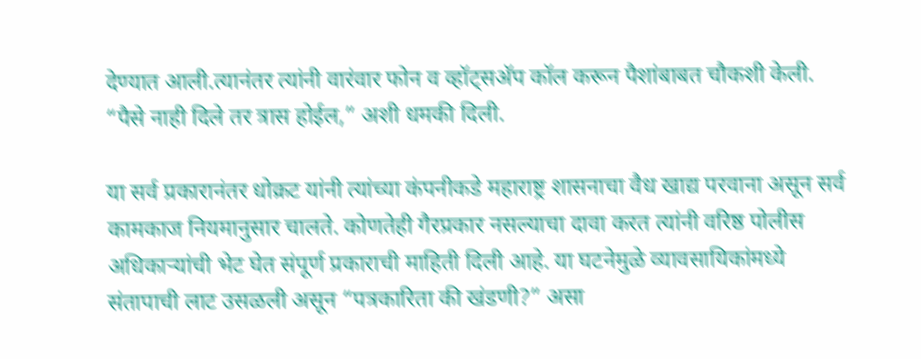देण्यात आली.त्यानंतर त्यांनी वारंवार फोन व व्हॉट्सअ‍ॅप कॉल करून पैशांबाबत चौकशी केली. “पैसे नाही दिले तर त्रास होईल,” अशी धमकी दिली.

या सर्व प्रकारानंतर धोक्रट यांनी त्यांच्या कंपनीकडे महाराष्ट्र शासनाचा वैध खाद्य परवाना असून सर्व कामकाज नियमानुसार चालते. कोणतेही गैरप्रकार नसल्याचा दावा करत त्यांनी वरिष्ठ पोलीस अधिकाऱ्यांची भेट घेत संपूर्ण प्रकाराची माहिती दिली आहे. या घटनेमुळे व्यावसायिकांमध्ये संतापाची लाट उसळली असून “पत्रकारिता की खंडणी?” असा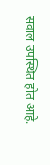सवाल उपस्थित होत आहे.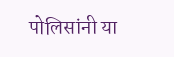पोलिसांनी या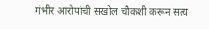गंभीर आरोपांची सखोल चौकशी करून सत्य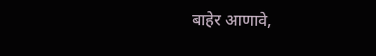बाहेर आणावे,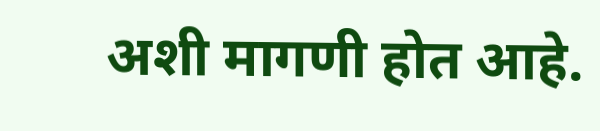अशी मागणी होत आहे.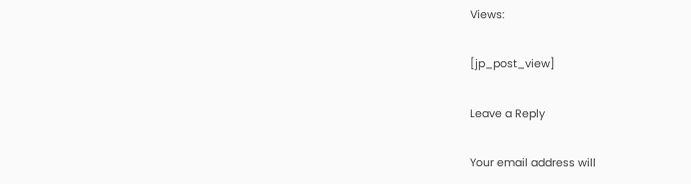Views:

[jp_post_view]

Leave a Reply

Your email address will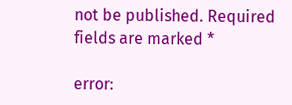not be published. Required fields are marked *

error: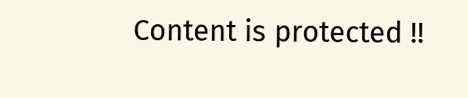Content is protected !!